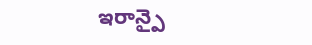ఇరాన్పై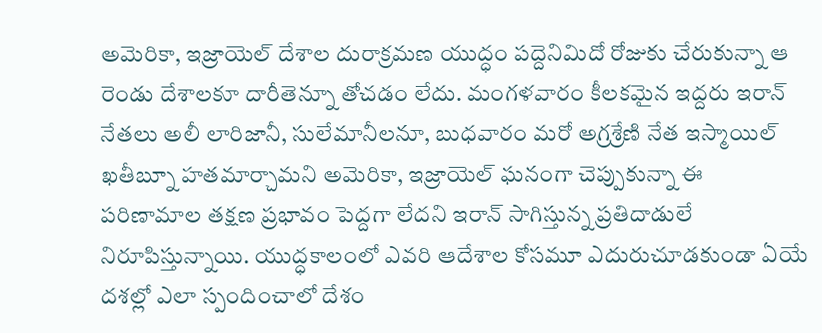అమెరికా, ఇజ్రాయెల్ దేశాల దురాక్రమణ యుద్ధం పద్దెనిమిదో రోజుకు చేరుకున్నా ఆ రెండు దేశాలకూ దారీతెన్నూ తోచడం లేదు. మంగళవారం కీలకమైన ఇద్దరు ఇరాన్ నేతలు అలీ లారిజానీ, సులేమానీలనూ, బుధవారం మరో అగ్రశ్రేణి నేత ఇస్మాయిల్ ఖతీబ్నూ హతమార్చామని అమెరికా, ఇజ్రాయెల్ ఘనంగా చెప్పుకున్నా ఈ పరిణామాల తక్షణ ప్రభావం పెద్దగా లేదని ఇరాన్ సాగిస్తున్న ప్రతిదాడులే నిరూపిస్తున్నాయి. యుద్ధకాలంలో ఎవరి ఆదేశాల కోసమూ ఎదురుచూడకుండా ఏయే దశల్లో ఎలా స్పందించాలో దేశం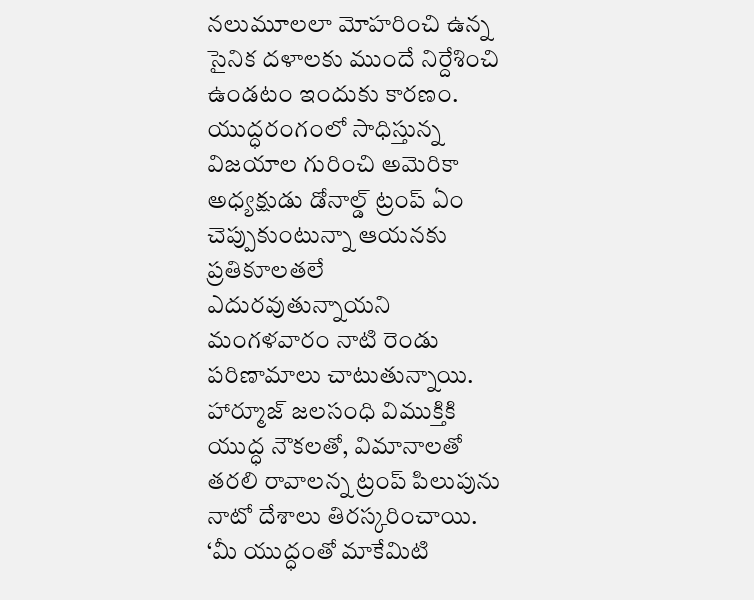నలుమూలలా మోహరించి ఉన్న సైనిక దళాలకు ముందే నిర్దేశించి ఉండటం ఇందుకు కారణం. యుద్ధరంగంలో సాధిస్తున్న విజయాల గురించి అమెరికా అధ్యక్షుడు డోనాల్డ్ ట్రంప్ ఏం చెప్పుకుంటున్నా ఆయనకు ప్రతికూలతలే ఎదురవుతున్నాయని మంగళవారం నాటి రెండు పరిణామాలు చాటుతున్నాయి. హార్మూజ్ జలసంధి విముక్తికి యుద్ధ నౌకలతో, విమానాలతో తరలి రావాలన్న ట్రంప్ పిలుపును నాటో దేశాలు తిరస్కరించాయి.
‘మీ యుద్ధంతో మాకేమిటి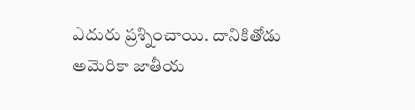ఎదురు ప్రశ్నించాయి. దానికితోడు అమెరికా జాతీయ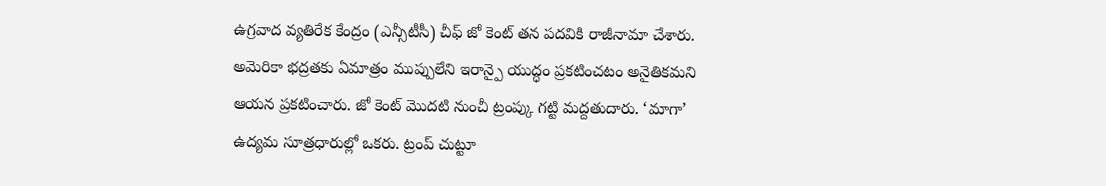ఉగ్రవాద వ్యతిరేక కేంద్రం (ఎన్సీటీసీ) చీఫ్ జో కెంట్ తన పదవికి రాజీనామా చేశారు. అమెరికా భద్రతకు ఏమాత్రం ముప్పులేని ఇరాన్పై యుద్ధం ప్రకటించటం అనైతికమని ఆయన ప్రకటించారు. జో కెంట్ మొదటి నుంచీ ట్రంప్కు గట్టి మద్దతుదారు. ‘మాగా’ ఉద్యమ సూత్రధారుల్లో ఒకరు. ట్రంప్ చుట్టూ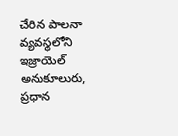చేరిన పాలనా వ్యవస్థలోని ఇజ్రాయెల్ అనుకూలురు, ప్రధాన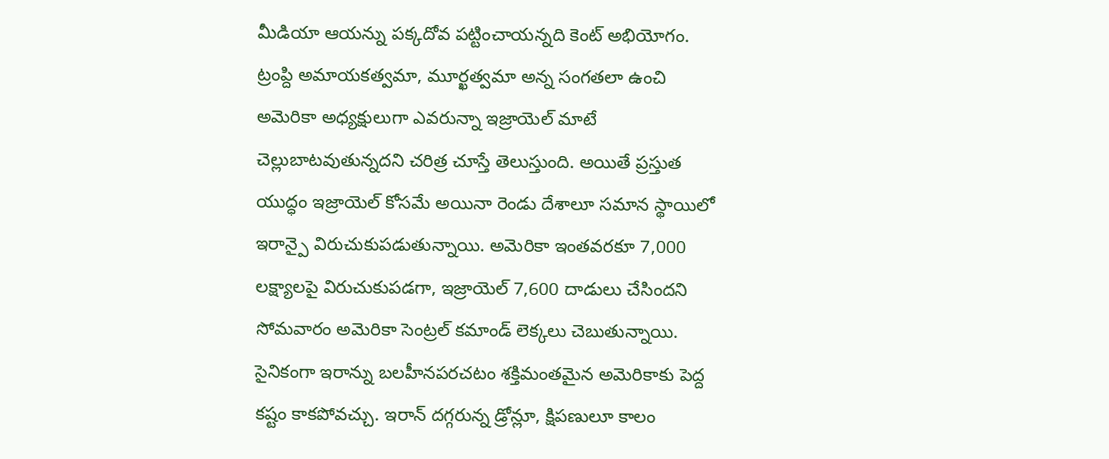మీడియా ఆయన్ను పక్కదోవ పట్టించాయన్నది కెంట్ అభియోగం. ట్రంప్ది అమాయకత్వమా, మూర్ఖత్వమా అన్న సంగతలా ఉంచి అమెరికా అధ్యక్షులుగా ఎవరున్నా ఇజ్రాయెల్ మాటే చెల్లుబాటవుతున్నదని చరిత్ర చూస్తే తెలుస్తుంది. అయితే ప్రస్తుత యుద్ధం ఇజ్రాయెల్ కోసమే అయినా రెండు దేశాలూ సమాన స్థాయిలో ఇరాన్పై విరుచుకుపడుతున్నాయి. అమెరికా ఇంతవరకూ 7,000 లక్ష్యాలపై విరుచుకుపడగా, ఇజ్రాయెల్ 7,600 దాడులు చేసిందని సోమవారం అమెరికా సెంట్రల్ కమాండ్ లెక్కలు చెబుతున్నాయి.
సైనికంగా ఇరాన్ను బలహీనపరచటం శక్తిమంతమైన అమెరికాకు పెద్ద కష్టం కాకపోవచ్చు. ఇరాన్ దగ్గరున్న డ్రోన్లూ, క్షిపణులూ కాలం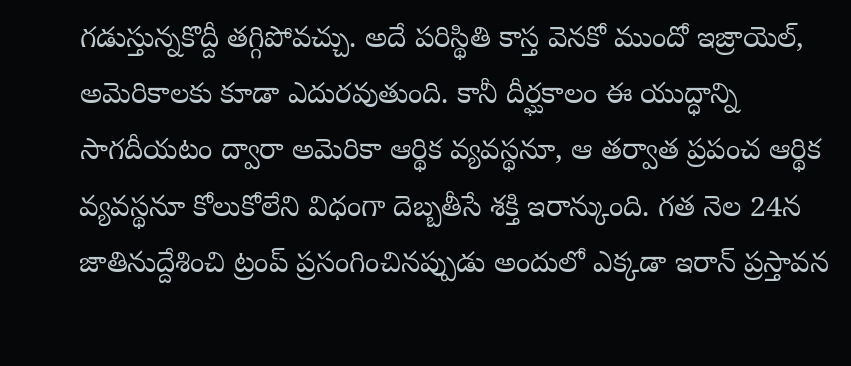గడుస్తున్నకొద్దీ తగ్గిపోవచ్చు. అదే పరిస్థితి కాస్త వెనకో ముందో ఇజ్రాయెల్, అమెరికాలకు కూడా ఎదురవుతుంది. కానీ దీర్ఘకాలం ఈ యుద్ధాన్ని సాగదీయటం ద్వారా అమెరికా ఆర్థిక వ్యవస్థనూ, ఆ తర్వాత ప్రపంచ ఆర్థిక వ్యవస్థనూ కోలుకోలేని విధంగా దెబ్బతీసే శక్తి ఇరాన్కుంది. గత నెల 24న జాతినుద్దేశించి ట్రంప్ ప్రసంగించినప్పుడు అందులో ఎక్కడా ఇరాన్ ప్రస్తావన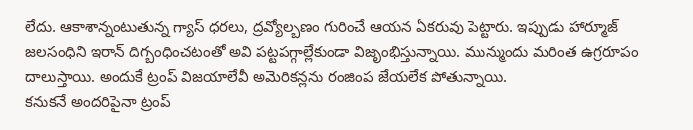లేదు. ఆకాశాన్నంటుతున్న గ్యాస్ ధరలు, ద్రవ్యోల్బణం గురించే ఆయన ఏకరువు పెట్టారు. ఇప్పుడు హార్మూజ్ జలసంధిని ఇరాన్ దిగ్బంధించటంతో అవి పట్టపగ్గాల్లేకుండా విజృంభిస్తున్నాయి. మున్ముందు మరింత ఉగ్రరూపం దాలుస్తాయి. అందుకే ట్రంప్ విజయాలేవీ అమెరికన్లను రంజింప జేయలేక పోతున్నాయి.
కనుకనే అందరిపైనా ట్రంప్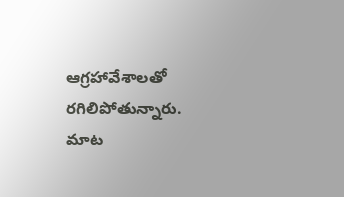ఆగ్రహావేశాలతో రగిలిపోతున్నారు. మాట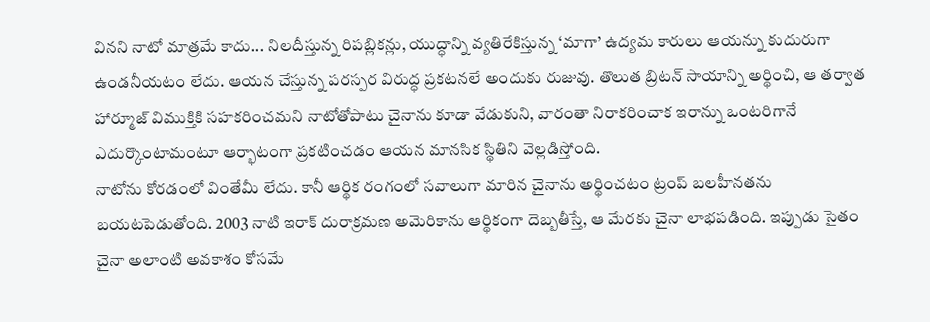వినని నాటో మాత్రమే కాదు... నిలదీస్తున్న రిపబ్లికన్లు, యుద్ధాన్ని వ్యతిరేకిస్తున్న ‘మాగా’ ఉద్యమ కారులు ఆయన్ను కుదురుగా ఉండనీయటం లేదు. ఆయన చేస్తున్న పరస్పర విరుద్ధ ప్రకటనలే అందుకు రుజువు. తొలుత బ్రిటన్ సాయాన్ని అర్థించి, ఆ తర్వాత హార్మూజ్ విముక్తికి సహకరించమని నాటోతోపాటు చైనాను కూడా వేడుకుని, వారంతా నిరాకరించాక ఇరాన్ను ఒంటరిగానే ఎదుర్కొంటామంటూ ఆర్భాటంగా ప్రకటించడం ఆయన మానసిక స్థితిని వెల్లడిస్తోంది.
నాటోను కోరడంలో వింతేమీ లేదు. కానీ ఆర్థిక రంగంలో సవాలుగా మారిన చైనాను అర్థించటం ట్రంప్ బలహీనతను బయటపెడుతోంది. 2003 నాటి ఇరాక్ దురాక్రమణ అమెరికాను ఆర్థికంగా దెబ్బతీస్తే, ఆ మేరకు చైనా లాభపడింది. ఇప్పుడు సైతం చైనా అలాంటి అవకాశం కోసమే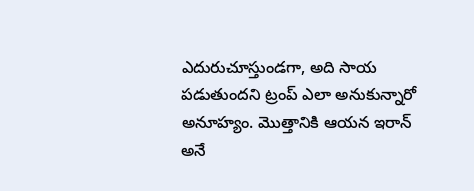ఎదురుచూస్తుండగా, అది సాయ పడుతుందని ట్రంప్ ఎలా అనుకున్నారో అనూహ్యం. మొత్తానికి ఆయన ఇరాన్ అనే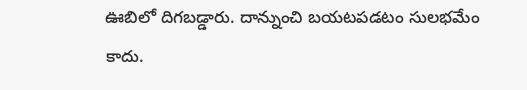ఊబిలో దిగబడ్డారు. దాన్నుంచి బయటపడటం సులభమేం కాదు.